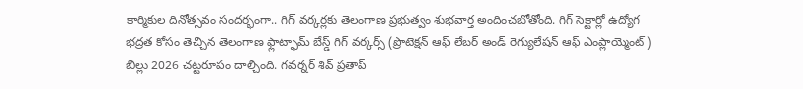కార్మికుల దినోత్సవం సందర్భంగా.. గిగ్ వర్కర్లకు తెలంగాణ ప్రభుత్వం శుభవార్త అందించబోతోంది. గిగ్ సెక్టార్లో ఉద్యోగ భద్రత కోసం తెచ్చిన తెలంగాణ ఫ్లాట్ఫామ్ బేస్డ్ గిగ్ వర్కర్స్ (ప్రొటెక్షన్ ఆఫ్ లేబర్ అండ్ రెగ్యులేషన్ ఆఫ్ ఎంప్లాయ్మెంట్) బిల్లు 2026 చట్టరూపం దాల్చింది. గవర్నర్ శివ్ ప్రతాప్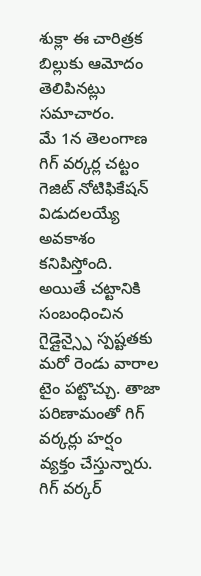శుక్లా ఈ చారిత్రక బిల్లుకు ఆమోదం తెలిపినట్లు సమాచారం.
మే 1న తెలంగాణ గిగ్ వర్కర్ల చట్టం గెజిట్ నోటిఫికేషన్ విడుదలయ్యే అవకాశం కనిపిస్తోంది. అయితే చట్టానికి సంబంధించిన గైడ్లైన్స్పై స్పష్టతకు మరో రెండు వారాల టైం పట్టొచ్చు. తాజా పరిణామంతో గిగ్ వర్కర్లు హర్షం వ్యక్తం చేస్తున్నారు. గిగ్ వర్కర్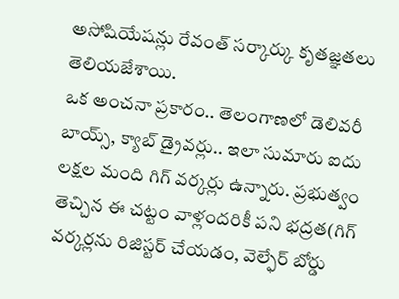అసోషియేషన్లు రేవంత్ సర్కార్కు కృతజ్ఞతలు తెలియజేశాయి.
ఒక అంచనా ప్రకారం.. తెలంగాణలో డెలివరీ బాయ్స్, క్యాబ్ డ్రైవర్లు.. ఇలా సుమారు ఐదు లక్షల మంది గిగ్ వర్కర్లు ఉన్నారు. ప్రభుత్వం తెచ్చిన ఈ చట్టం వాళ్లందరికీ పని భద్రత(గిగ్ వర్కర్లను రిజిస్టర్ చేయడం, వెల్ఫేర్ బోర్డు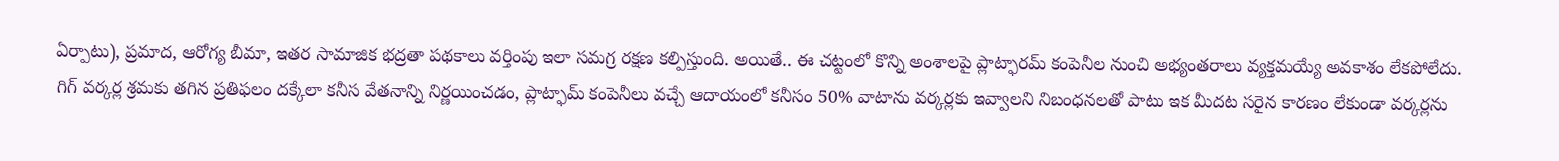ఏర్పాటు), ప్రమాద, ఆరోగ్య బీమా, ఇతర సామాజిక భద్రతా పథకాలు వర్తింపు ఇలా సమగ్ర రక్షణ కల్పిస్తుంది. అయితే.. ఈ చట్టంలో కొన్ని అంశాలపై ప్లాట్ఫారమ్ కంపెనీల నుంచి అభ్యంతరాలు వ్యక్తమయ్యే అవకాశం లేకపోలేదు.
గిగ్ వర్కర్ల శ్రమకు తగిన ప్రతిఫలం దక్కేలా కనీస వేతనాన్ని నిర్ణయించడం, ప్లాట్ఫామ్ కంపెనీలు వచ్చే ఆదాయంలో కనీసం 50% వాటాను వర్కర్లకు ఇవ్వాలని నిబంధనలతో పాటు ఇక మీదట సరైన కారణం లేకుండా వర్కర్లను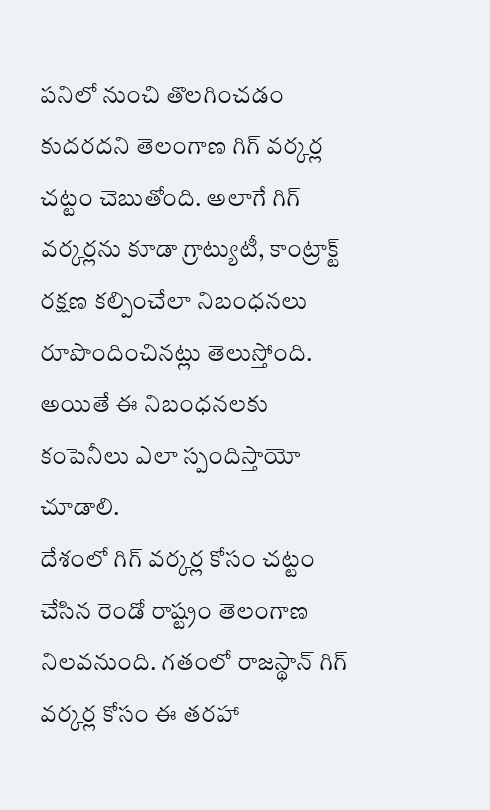పనిలో నుంచి తొలగించడం కుదరదని తెలంగాణ గిగ్ వర్కర్ల చట్టం చెబుతోంది. అలాగే గిగ్ వర్కర్లను కూడా గ్రాట్యుటీ, కాంట్రాక్ట్ రక్షణ కల్పించేలా నిబంధనలు రూపొందించినట్లు తెలుస్తోంది. అయితే ఈ నిబంధనలకు కంపెనీలు ఎలా స్పందిస్తాయో చూడాలి.
దేశంలో గిగ్ వర్కర్ల కోసం చట్టం చేసిన రెండో రాష్ట్రం తెలంగాణ నిలవనుంది. గతంలో రాజస్థాన్ గిగ్ వర్కర్ల కోసం ఈ తరహా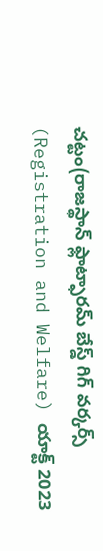చట్టం(రాజస్థాన్ ఫ్లాట్ఫారమ్ బేస్డ్ గిగ్ వర్కర్స్ (Registration and Welfare) యాక్ట్ 2023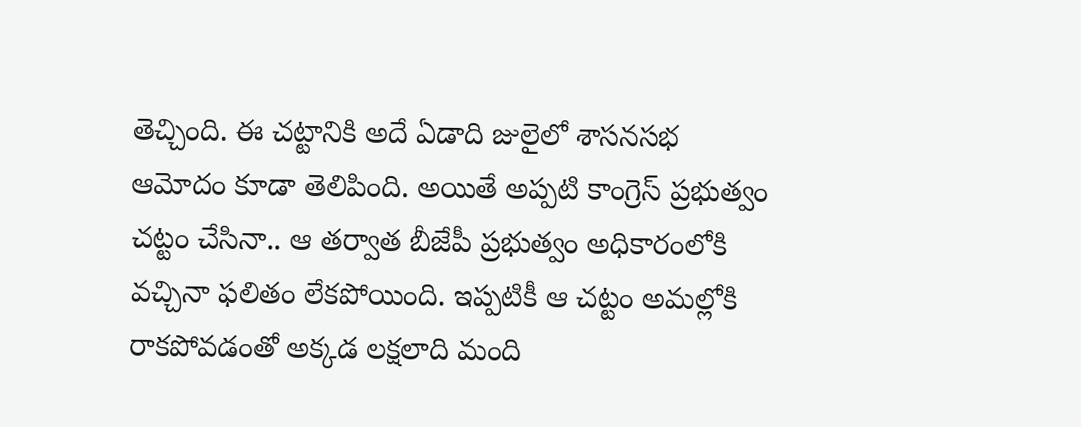తెచ్చింది. ఈ చట్టానికి అదే ఏడాది జులైలో శాసనసభ ఆమోదం కూడా తెలిపింది. అయితే అప్పటి కాంగ్రెస్ ప్రభుత్వం చట్టం చేసినా.. ఆ తర్వాత బీజేపీ ప్రభుత్వం అధికారంలోకి వచ్చినా ఫలితం లేకపోయింది. ఇప్పటికీ ఆ చట్టం అమల్లోకి రాకపోవడంతో అక్కడ లక్షలాది మంది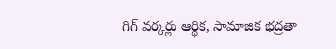గిగ్ వర్కర్లు ఆర్థిక, సామాజిక భద్రతా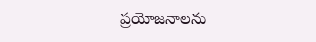ప్రయోజనాలను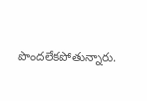పొందలేకపోతున్నారు.